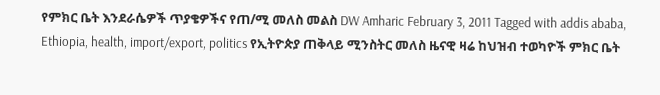የምክር ቤት እንደራሴዎች ጥያቄዎችና የጠ/ሚ መለስ መልስ DW Amharic February 3, 2011 Tagged with addis ababa, Ethiopia, health, import/export, politics የኢትዮጵያ ጠቅላይ ሚንስትር መለስ ዜናዊ ዛሬ ከህዝብ ተወካዮች ምክር ቤት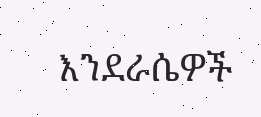እንደራሴዎች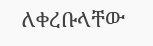ለቀረቡላቸው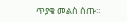ጥያቄ መልስ ሰጡ።